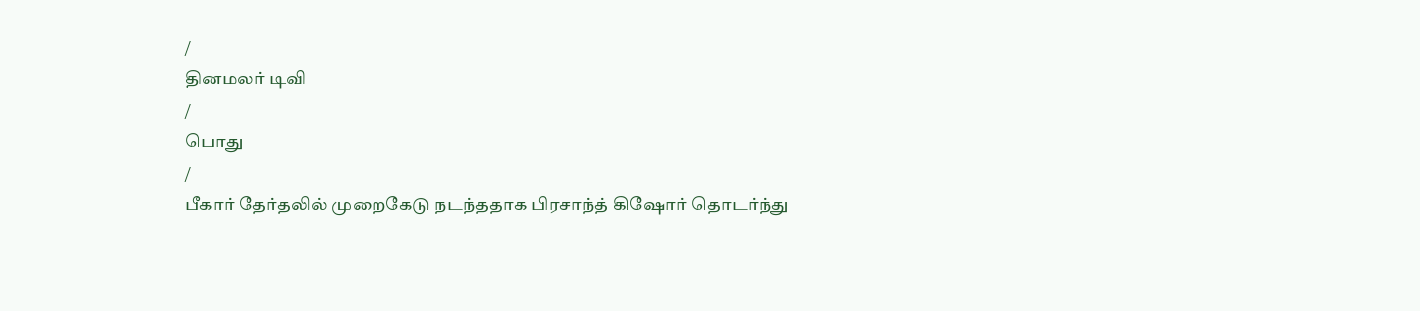/
தினமலர் டிவி
/
பொது
/
பீகார் தேர்தலில் முறைகேடு நடந்ததாக பிரசாந்த் கிஷோர் தொடர்ந்து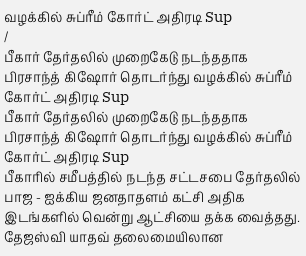வழக்கில் சுப்ரீம் கோர்ட் அதிரடி Sup
/
பீகார் தேர்தலில் முறைகேடு நடந்ததாக பிரசாந்த் கிஷோர் தொடர்ந்து வழக்கில் சுப்ரீம் கோர்ட் அதிரடி Sup
பீகார் தேர்தலில் முறைகேடு நடந்ததாக பிரசாந்த் கிஷோர் தொடர்ந்து வழக்கில் சுப்ரீம் கோர்ட் அதிரடி Sup
பீகாரில் சமீபத்தில் நடந்த சட்டசபை தேர்தலில் பாஜ - ஐக்கிய ஜனதாதளம் கட்சி அதிக இடங்களில் வென்று ஆட்சியை தக்க வைத்தது. தேஜஸ்வி யாதவ் தலைமையிலான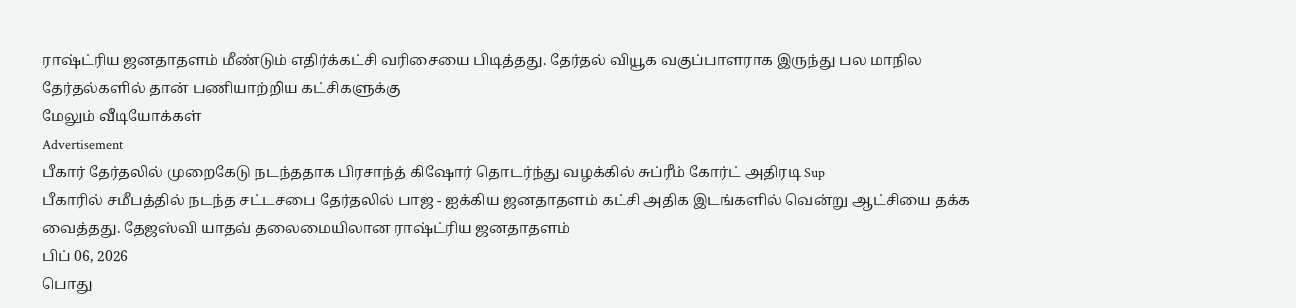ராஷ்ட்ரிய ஜனதாதளம் மீண்டும் எதிர்க்கட்சி வரிசையை பிடித்தது. தேர்தல் வியூக வகுப்பாளராக இருந்து பல மாநில தேர்தல்களில் தான் பணியாற்றிய கட்சிகளுக்கு
மேலும் வீடியோக்கள்
Advertisement
பீகார் தேர்தலில் முறைகேடு நடந்ததாக பிரசாந்த் கிஷோர் தொடர்ந்து வழக்கில் சுப்ரீம் கோர்ட் அதிரடி Sup
பீகாரில் சமீபத்தில் நடந்த சட்டசபை தேர்தலில் பாஜ - ஐக்கிய ஜனதாதளம் கட்சி அதிக இடங்களில் வென்று ஆட்சியை தக்க வைத்தது. தேஜஸ்வி யாதவ் தலைமையிலான ராஷ்ட்ரிய ஜனதாதளம்
பிப் 06, 2026
பொது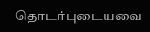தொடர்புடையவை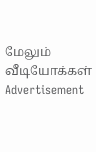மேலும் வீடியோக்கள்
Advertisement